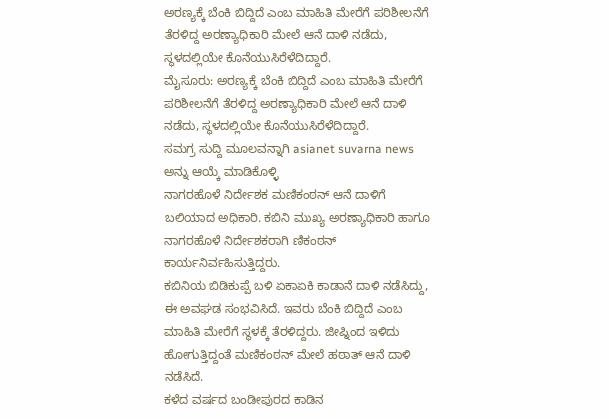ಅರಣ್ಯಕ್ಕೆ ಬೆಂಕಿ ಬಿದ್ದಿದೆ ಎಂಬ ಮಾಹಿತಿ ಮೇರೆಗೆ ಪರಿಶೀಲನೆಗೆ ತೆರಳಿದ್ದ ಅರಣ್ಯಾಧಿಕಾರಿ ಮೇಲೆ ಆನೆ ದಾಳಿ ನಡೆದು, ಸ್ಥಳದಲ್ಲಿಯೇ ಕೊನೆಯುಸಿರೆಳೆದಿದ್ದಾರೆ.
ಮೈಸೂರು: ಅರಣ್ಯಕ್ಕೆ ಬೆಂಕಿ ಬಿದ್ದಿದೆ ಎಂಬ ಮಾಹಿತಿ ಮೇರೆಗೆ ಪರಿಶೀಲನೆಗೆ ತೆರಳಿದ್ದ ಅರಣ್ಯಾಧಿಕಾರಿ ಮೇಲೆ ಆನೆ ದಾಳಿ ನಡೆದು, ಸ್ಥಳದಲ್ಲಿಯೇ ಕೊನೆಯುಸಿರೆಳೆದಿದ್ದಾರೆ.
ಸಮಗ್ರ ಸುದ್ದಿ ಮೂಲವನ್ನಾಗಿ asianet suvarna news ಅನ್ನು ಆಯ್ಕೆ ಮಾಡಿಕೊಳ್ಳಿ
ನಾಗರಹೊಳೆ ನಿರ್ದೇಶಕ ಮಣಿಕಂಠನ್ ಆನೆ ದಾಳಿಗೆ ಬಲಿಯಾದ ಅಧಿಕಾರಿ. ಕಬಿನಿ ಮುಖ್ಯ ಅರಣ್ಯಾಧಿಕಾರಿ ಹಾಗೂ ನಾಗರಹೊಳೆ ನಿರ್ದೇಶಕರಾಗಿ ಣಿಕಂಠನ್ ಕಾರ್ಯನಿರ್ವಹಿಸುತ್ತಿದ್ದರು.
ಕಬಿನಿಯ ಬಿಡಿಕುಪ್ಪೆ ಬಳಿ ಏಕಾಏಕಿ ಕಾಡಾನೆ ದಾಳಿ ನಡೆಸಿದ್ದು, ಈ ಅವಘಡ ಸಂಭವಿಸಿದೆ. ಇವರು ಬೆಂಕಿ ಬಿದ್ದಿದೆ ಎಂಬ ಮಾಹಿತಿ ಮೇರೆಗೆ ಸ್ಥಳಕ್ಕೆ ತೆರಳಿದ್ದರು. ಜೀಪ್ನಿಂದ ಇಳಿದು ಹೋಗುತ್ತಿದ್ದಂತೆ ಮಣಿಕಂಠನ್ ಮೇಲೆ ಹಠಾತ್ ಆನೆ ದಾಳಿ ನಡೆಸಿದೆ.
ಕಳೆದ ವರ್ಷದ ಬಂಡೀಪುರದ ಕಾಡಿನ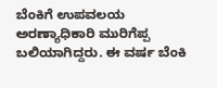ಬೆಂಕಿಗೆ ಉಪವಲಯ ಅರಣ್ಯಾಧಿಕಾರಿ ಮುರಿಗೆಪ್ಪ ಬಲಿಯಾಗಿದ್ದರು. ಈ ವರ್ಷ ಬೆಂಕಿ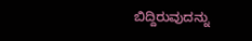ಬಿದ್ದಿರುವುದನ್ನು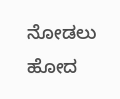ನೋಡಲು ಹೋದ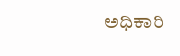ಅಧಿಕಾರಿ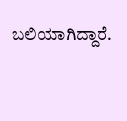ಬಲಿಯಾಗಿದ್ದಾರೆ.